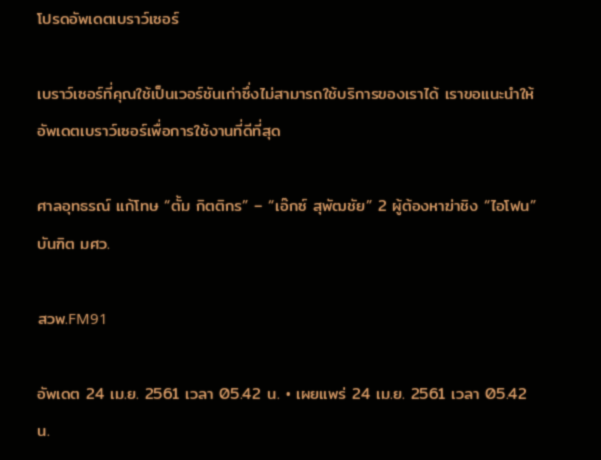โปรดอัพเดตเบราว์เซอร์

เบราว์เซอร์ที่คุณใช้เป็นเวอร์ชันเก่าซึ่งไม่สามารถใช้บริการของเราได้ เราขอแนะนำให้อัพเดตเบราว์เซอร์เพื่อการใช้งานที่ดีที่สุด

ศาลอุทธรณ์ แก้โทษ “ตั้ม กิตติกร” – “เอ๊กซ์ สุพัฒชัย” 2 ผู้ต้องหาฆ่าชิง “ไอโฟน” บันฑิต มศว.

สวพ.FM91

อัพเดต 24 เม.ย. 2561 เวลา 05.42 น. • เผยแพร่ 24 เม.ย. 2561 เวลา 05.42 น.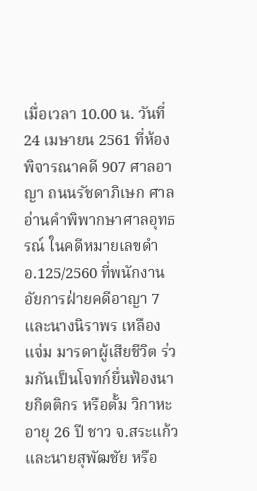เมื่อเวลา 10.00 น. วันที่ 24 เมษายน 2561 ที่ห้องพิจารณาคดี 907 ศาลอาญา ถนนรัชดาภิเษก ศาลอ่านคำพิพากษาศาลอุทธรณ์ ในคดีหมายเลขดำ อ.125/2560 ที่พนักงานอัยการฝ่ายคดีอาญา 7 และนางนิราพร เหลืองแจ่ม มารดาผู้เสียชีวิต ร่วมกันเป็นโจทก์ยื่นฟ้องนายกิตติกร หรือตั้ม วิกาหะ อายุ 26 ปี ชาว จ.สระแก้ว และนายสุพัฒชัย หรือ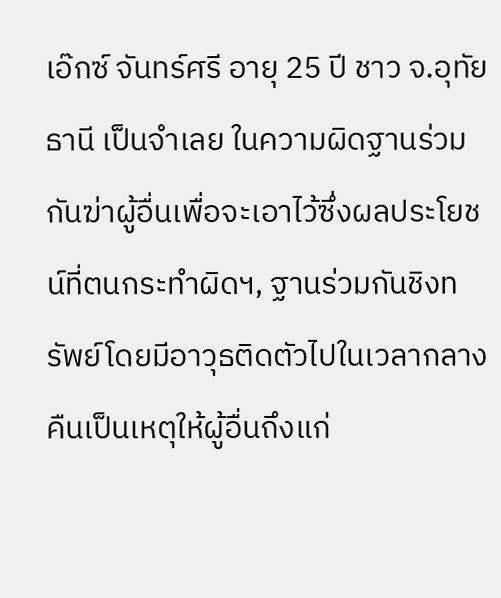เอ๊กซ์ จันทร์ศรี อายุ 25 ปี ชาว จ.อุทัยธานี เป็นจำเลย ในความผิดฐานร่วมกันฆ่าผู้อื่นเพื่อจะเอาไว้ซึ่งผลประโยชน์ที่ตนกระทำผิดฯ, ฐานร่วมกันชิงทรัพย์โดยมีอาวุธติดตัวไปในเวลากลางคืนเป็นเหตุให้ผู้อื่นถึงแก่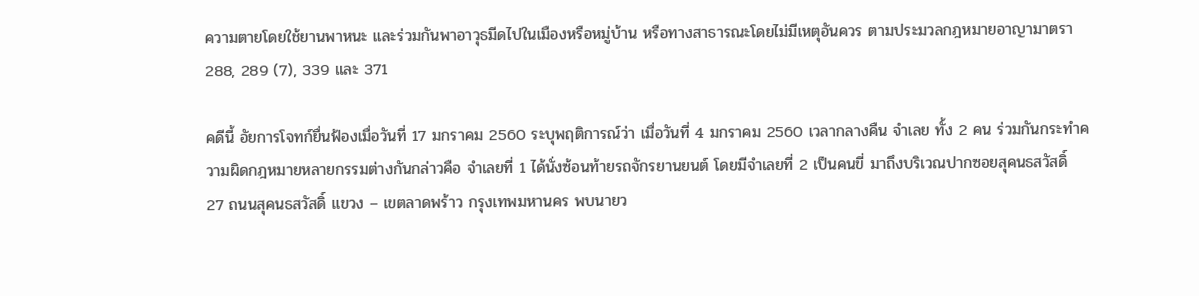ความตายโดยใช้ยานพาหนะ และร่วมกันพาอาวุธมีดไปในเมืองหรือหมู่บ้าน หรือทางสาธารณะโดยไม่มีเหตุอันควร ตามประมวลกฎหมายอาญามาตรา 288, 289 (7), 339 และ 371

คดีนี้ อัยการโจทก์ยื่นฟ้องเมื่อวันที่ 17 มกราคม 2560 ระบุพฤติการณ์ว่า เมื่อวันที่ 4 มกราคม 2560 เวลากลางคืน จำเลย ทั้ง 2 คน ร่วมกันกระทำความผิดกฎหมายหลายกรรมต่างกันกล่าวคือ จำเลยที่ 1 ได้นั่งซ้อนท้ายรถจักรยานยนต์ โดยมีจำเลยที่ 2 เป็นคนขี่ มาถึงบริเวณปากซอยสุคนธสวัสดิ์ 27 ถนนสุคนธสวัสดิ์ แขวง – เขตลาดพร้าว กรุงเทพมหานคร พบนายว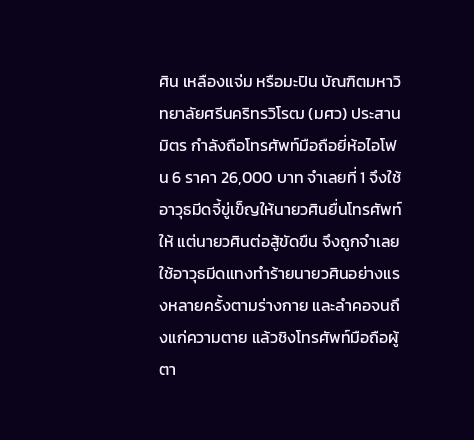ศิน เหลืองแจ่ม หรือมะปิน บัณฑิตมหาวิทยาลัยศรีนคริทรวิโรฒ (มศว) ประสานมิตร กำลังถือโทรศัพท์มือถือยี่ห้อไอโฟน 6 ราคา 26,000 บาท จำเลยที่ 1 จึงใช้อาวุธมีดจี้ขู่เข็ญให้นายวศินยื่นโทรศัพท์ให้ แต่นายวศินต่อสู้ขัดขืน จึงถูกจำเลยใช้อาวุธมีดแทงทำร้ายนายวศินอย่างแรงหลายครั้งตามร่างกาย และลำคอจนถึงแก่ความตาย แล้วชิงโทรศัพท์มือถือผู้ตา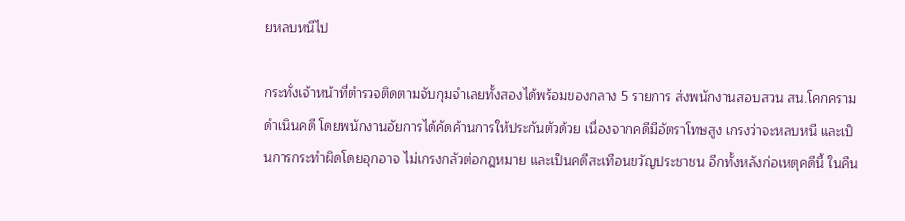ยหลบหนีไป

กระทั่งเจ้าหน้าที่ตำรวจติดตามจับกุมจำเลยทั้งสองได้พร้อมของกลาง 5 รายการ ส่งพนักงานสอบสวน สน.โคกคราม ดำเนินคดี โดยพนักงานอัยการได้คัดค้านการให้ประกันตัวด้วย เนื่องจากคดีมีอัตราโทษสูง เกรงว่าจะหลบหนี และเป็นการกระทำผิดโดยอุกอาจ ไม่เกรงกลัวต่อกฎหมาย และเป็นคดีสะเทือนขวัญประชาชน อีกทั้งหลังก่อเหตุคดีนี้ ในคืน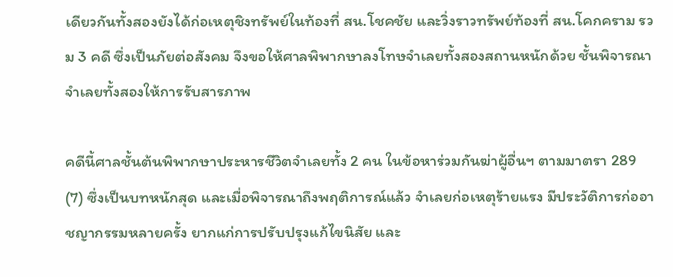เดียวกันทั้งสองยังได้ก่อเหตุชิงทรัพย์ในท้องที่ สน.โชคชัย และวิ่งราวทรัพย์ท้องที่ สน.โคกคราม รวม 3 คดี ซึ่งเป็นภัยต่อสังคม จึงขอให้ศาลพิพากษาลงโทษจำเลยทั้งสองสถานหนักด้วย ชั้นพิจารณาจำเลยทั้งสองให้การรับสารภาพ

คดีนี้ศาลชั้นต้นพิพากษาประหารชีวิตจำเลยทั้ง 2 คน ในข้อหาร่วมกันฆ่าผู้อื่นฯ ตามมาตรา 289 (7) ซึ่งเป็นบทหนักสุด และเมื่อพิจารณาถึงพฤติการณ์แล้ว จำเลยก่อเหตุร้ายแรง มีประวัติการก่ออาชญากรรมหลายครั้ง ยากแก่การปรับปรุงแก้ไขนิสัย และ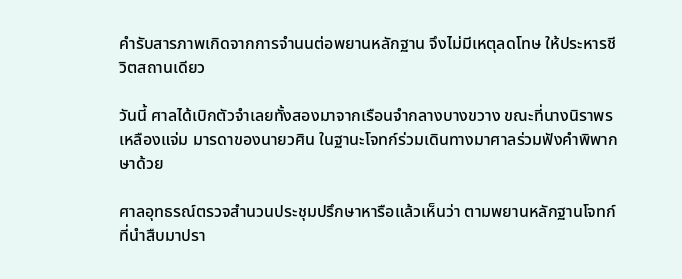คำรับสารภาพเกิดจากการจำนนต่อพยานหลักฐาน จึงไม่มีเหตุลดโทษ ให้ประหารชีวิตสถานเดียว

วันนี้ ศาลได้เบิกตัวจำเลยทั้งสองมาจากเรือนจำกลางบางขวาง ขณะที่นางนิราพร เหลืองแจ่ม มารดาของนายวศิน ในฐานะโจทก์ร่วมเดินทางมาศาลร่วมฟังคำพิพากษาด้วย

ศาลอุทธรณ์ตรวจสำนวนประชุมปรึกษาหารือแล้วเห็นว่า ตามพยานหลักฐานโจทก์ที่นำสืบมาปรา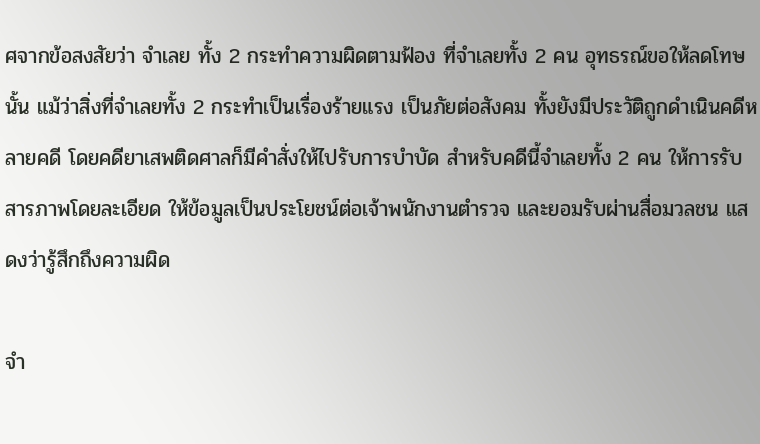ศจากข้อสงสัยว่า จำเลย ทั้ง 2 กระทำความผิดตามฟ้อง ที่จำเลยทั้ง 2 คน อุทธรณ์ขอให้ลดโทษนั้น แม้ว่าสิ่งที่จำเลยทั้ง 2 กระทำเป็นเรื่องร้ายแรง เป็นภัยต่อสังคม ทั้งยังมีประวัติถูกดำเนินคดีหลายคดี โดยคดียาเสพติดศาลก็มีคำสั่งให้ไปรับการบำบัด สำหรับคดีนี้จำเลยทั้ง 2 คน ให้การรับสารภาพโดยละเอียด ให้ข้อมูลเป็นประโยชน์ต่อเจ้าพนักงานตำรวจ และยอมรับผ่านสื่อมวลชน แสดงว่ารู้สึกถึงความผิด

จำ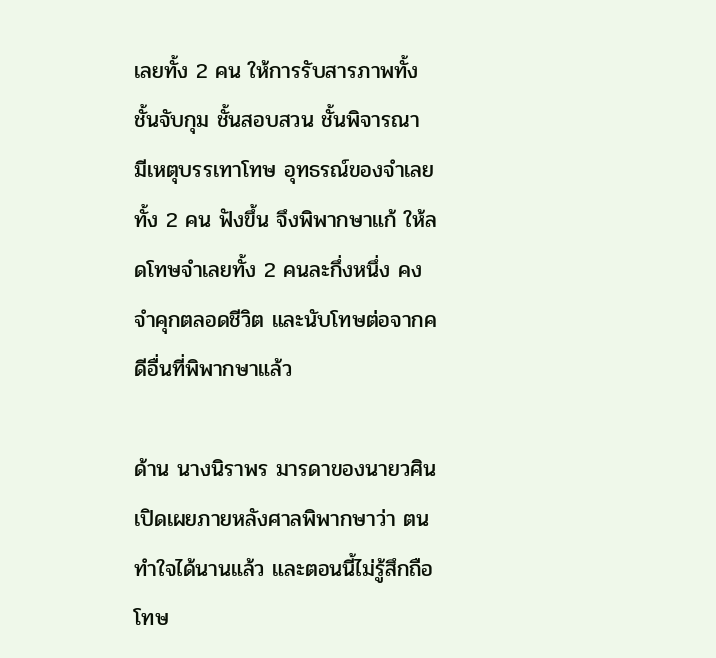เลยทั้ง 2 คน ให้การรับสารภาพทั้งชั้นจับกุม ชั้นสอบสวน ชั้นพิจารณา มีเหตุบรรเทาโทษ อุทธรณ์ของจำเลยทั้ง 2 คน ฟังขึ้น จึงพิพากษาแก้ ให้ลดโทษจำเลยทั้ง 2 คนละกึ่งหนึ่ง คงจำคุกตลอดชีวิต และนับโทษต่อจากคดีอื่นที่พิพากษาแล้ว

ด้าน นางนิราพร มารดาของนายวศิน เปิดเผยภายหลังศาลพิพากษาว่า ตนทำใจได้นานแล้ว และตอนนี้ไม่รู้สึกถือโทษ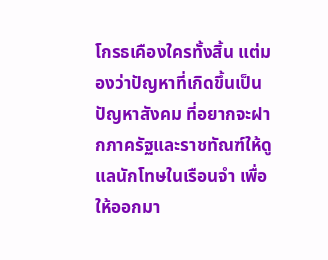โกรธเคืองใครทั้งสิ้น แต่มองว่าปัญหาที่เกิดขึ้นเป็นปัญหาสังคม ที่อยากจะฝากภาครัฐและราชทัณฑ์ให้ดูแลนักโทษในเรือนจำ เพื่อให้ออกมา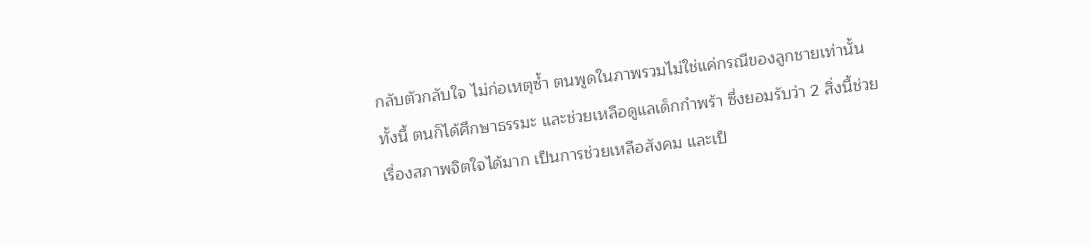กลับตัวกลับใจ ไม่ก่อเหตุซ้ำ ตนพูดในภาพรวมไม่ใช่แค่กรณีของลูกชายเท่านั้น ทั้งนี้ ตนก็ได้ศึกษาธรรมะ และช่วยเหลือดูแลเด็กกำพร้า ซึ่งยอมรับว่า 2 สิ่งนี้ช่วยเรื่องสภาพจิตใจได้มาก เป็นการช่วยเหลือสังคม และเป็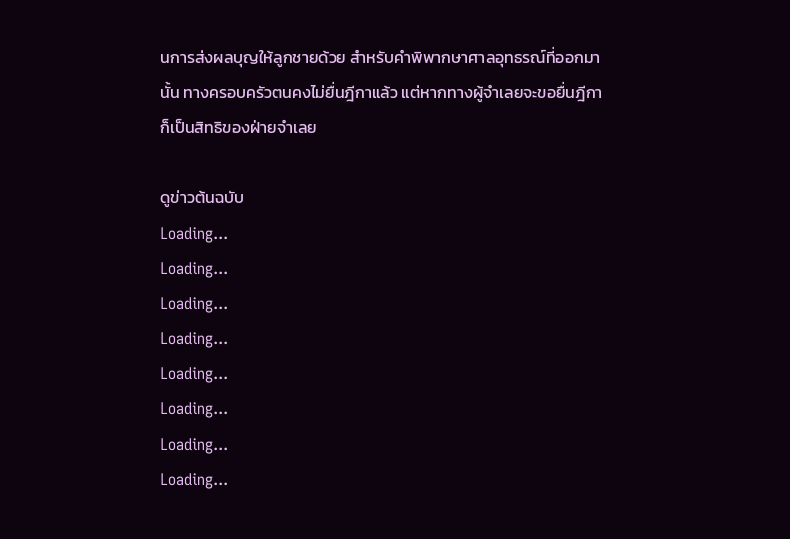นการส่งผลบุญให้ลูกชายด้วย สำหรับคำพิพากษาศาลอุทธรณ์ที่ออกมานั้น ทางครอบครัวตนคงไม่ยื่นฎีกาแล้ว แต่หากทางผู้จำเลยจะขอยื่นฎีกา ก็เป็นสิทธิของฝ่ายจำเลย

ดูข่าวต้นฉบับ
Loading...
Loading...
Loading...
Loading...
Loading...
Loading...
Loading...
Loading...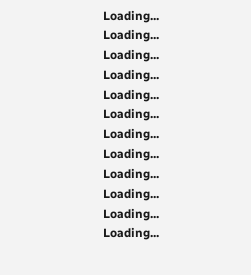Loading...
Loading...
Loading...
Loading...
Loading...
Loading...
Loading...
Loading...
Loading...
Loading...
Loading...
Loading...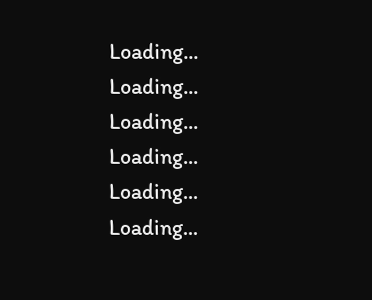Loading...
Loading...
Loading...
Loading...
Loading...
Loading...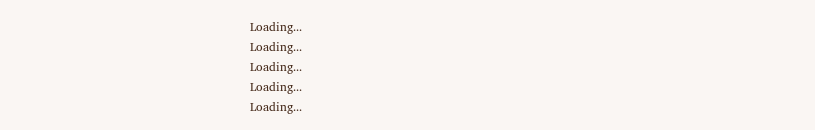Loading...
Loading...
Loading...
Loading...
Loading...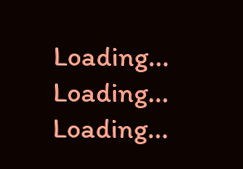Loading...
Loading...
Loading...